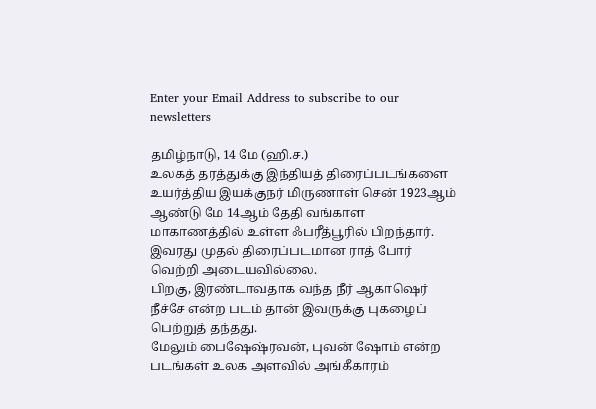Enter your Email Address to subscribe to our newsletters

தமிழ்நாடு, 14 மே (ஹி.ச.)
உலகத் தரத்துக்கு இந்தியத் திரைப்படங்களை உயர்த்திய இயக்குநர் மிருணாள் சென் 1923ஆம் ஆண்டு மே 14ஆம் தேதி வங்காள மாகாணத்தில் உள்ள ஃபரீத்பூரில் பிறந்தார்.
இவரது முதல் திரைப்படமான ராத் போர் வெற்றி அடையவில்லை.
பிறகு, இரண்டாவதாக வந்த நீர் ஆகாஷெர் நீச்சே என்ற படம் தான் இவருக்கு புகழைப் பெற்றுத் தந்தது.
மேலும் பைஷேஷ்ரவன், புவன் ஷோம் என்ற படங்கள் உலக அளவில் அங்கீகாரம்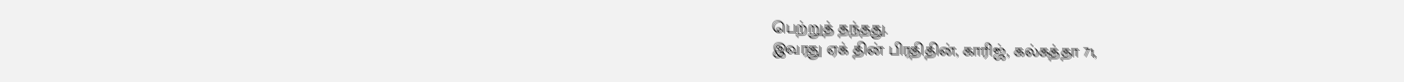பெற்றுத் தந்தது.
இவரது ஏக் தின் பிரதிதின், காரிஜ், கல்கத்தா 71,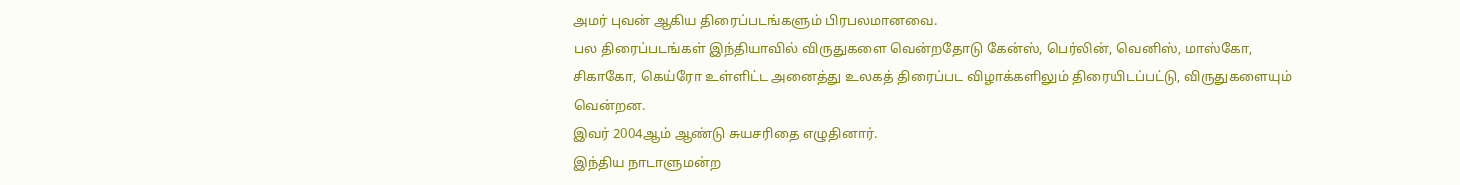அமர் புவன் ஆகிய திரைப்படங்களும் பிரபலமானவை.
பல திரைப்படங்கள் இந்தியாவில் விருதுகளை வென்றதோடு கேன்ஸ், பெர்லின், வெனிஸ், மாஸ்கோ, சிகாகோ, கெய்ரோ உள்ளிட்ட அனைத்து உலகத் திரைப்பட விழாக்களிலும் திரையிடப்பட்டு, விருதுகளையும் வென்றன.
இவர் 2004ஆம் ஆண்டு சுயசரிதை எழுதினார்.
இந்திய நாடாளுமன்ற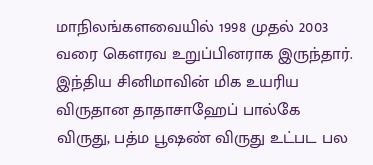மாநிலங்களவையில் 1998 முதல் 2003 வரை கௌரவ உறுப்பினராக இருந்தார்.
இந்திய சினிமாவின் மிக உயரிய விருதான தாதாசாஹேப் பால்கே விருது, பத்ம பூஷண் விருது உட்பட பல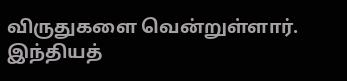விருதுகளை வென்றுள்ளார்.
இந்தியத்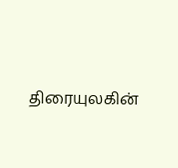திரையுலகின்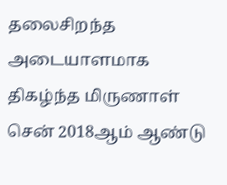தலைசிறந்த அடையாளமாக திகழ்ந்த மிருணாள் சென் 2018ஆம் ஆண்டு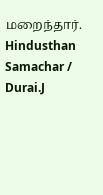மறைந்தார்.
Hindusthan Samachar / Durai.J